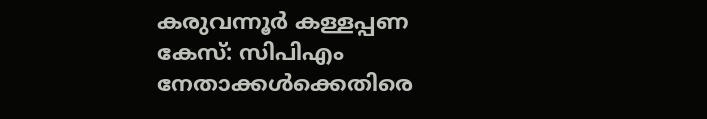കരുവന്നൂർ കള്ളപ്പണ കേസ്: സിപിഎം നേതാക്കൾക്കെതിരെ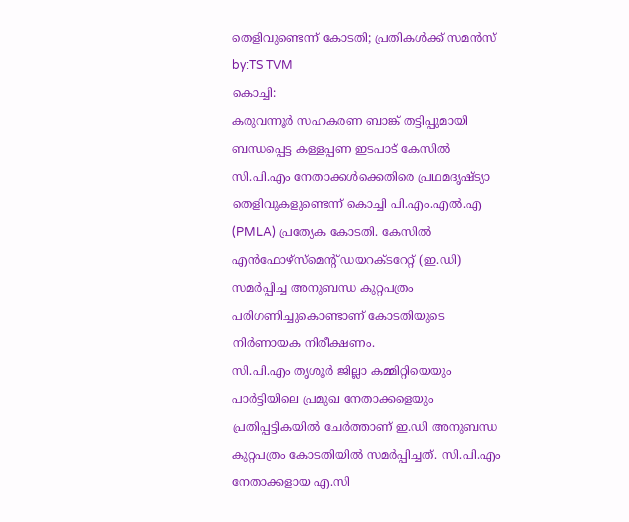തെളിവുണ്ടെന്ന് കോടതി; പ്രതികൾക്ക് സമൻസ്
by:TS TVM
കൊച്ചി:
കരുവന്നൂർ സഹകരണ ബാങ്ക് തട്ടിപ്പുമായി ബന്ധപ്പെട്ട കള്ളപ്പണ ഇടപാട് കേസിൽ സി.പി.എം നേതാക്കൾക്കെതിരെ പ്രഥമദൃഷ്ട്യാ തെളിവുകളുണ്ടെന്ന് കൊച്ചി പി.എം.എൽ.എ (PMLA) പ്രത്യേക കോടതി. കേസിൽ എൻഫോഴ്സ്മെന്റ് ഡയറക്ടറേറ്റ് (ഇ.ഡി) സമർപ്പിച്ച അനുബന്ധ കുറ്റപത്രം പരിഗണിച്ചുകൊണ്ടാണ് കോടതിയുടെ നിർണായക നിരീക്ഷണം.
സി.പി.എം തൃശൂർ ജില്ലാ കമ്മിറ്റിയെയും പാർട്ടിയിലെ പ്രമുഖ നേതാക്കളെയും പ്രതിപ്പട്ടികയിൽ ചേർത്താണ് ഇ.ഡി അനുബന്ധ കുറ്റപത്രം കോടതിയിൽ സമർപ്പിച്ചത്. സി.പി.എം നേതാക്കളായ എ.സി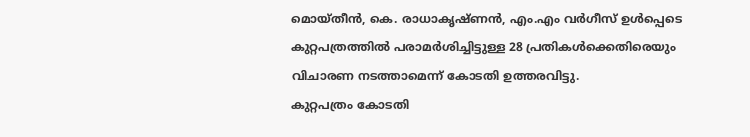മൊയ്തീൻ, കെ. രാധാകൃഷ്ണൻ, എം.എം വർഗീസ് ഉൾപ്പെടെ കുറ്റപത്രത്തിൽ പരാമർശിച്ചിട്ടുള്ള 28 പ്രതികൾക്കെതിരെയും വിചാരണ നടത്താമെന്ന് കോടതി ഉത്തരവിട്ടു.
കുറ്റപത്രം കോടതി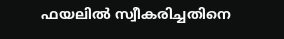ഫയലിൽ സ്വീകരിച്ചതിനെ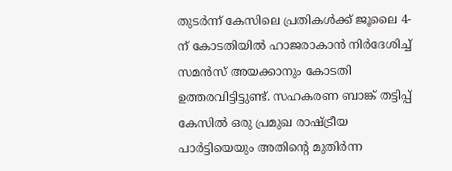തുടർന്ന് കേസിലെ പ്രതികൾക്ക് ജൂലൈ 4-ന് കോടതിയിൽ ഹാജരാകാൻ നിർദേശിച്ച് സമൻസ് അയക്കാനും കോടതി ഉത്തരവിട്ടിട്ടുണ്ട്. സഹകരണ ബാങ്ക് തട്ടിപ്പ് കേസിൽ ഒരു പ്രമുഖ രാഷ്ട്രീയ പാർട്ടിയെയും അതിന്റെ മുതിർന്ന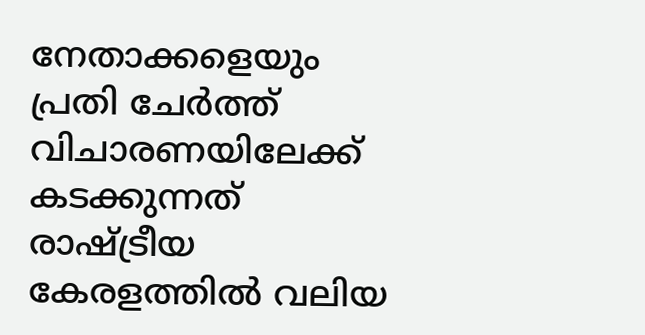നേതാക്കളെയും പ്രതി ചേർത്ത് വിചാരണയിലേക്ക് കടക്കുന്നത് രാഷ്ട്രീയ കേരളത്തിൽ വലിയ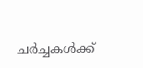ചർച്ചകൾക്ക്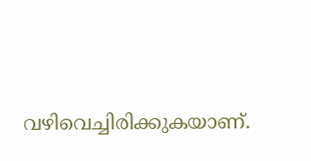വഴിവെച്ചിരിക്കുകയാണ്.